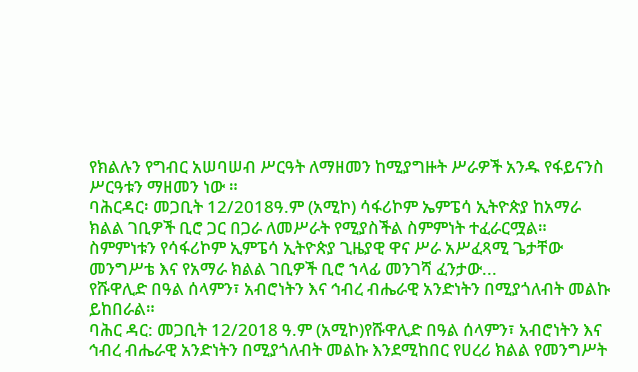የክልሉን የግብር አሠባሠብ ሥርዓት ለማዘመን ከሚያግዙት ሥራዎች አንዱ የፋይናንስ ሥርዓቱን ማዘመን ነው ።
ባሕርዳር፡ መጋቢት 12/2018ዓ.ም (አሚኮ) ሳፋሪኮም ኤምፔሳ ኢትዮጵያ ከአማራ ክልል ገቢዎች ቢሮ ጋር በጋራ ለመሥራት የሚያስችል ስምምነት ተፈራርሟል።
ስምምነቱን የሳፋሪኮም ኢምፔሳ ኢትዮጵያ ጊዜያዊ ዋና ሥራ አሥፈጻሚ ጌታቸው መንግሥቴ እና የአማራ ክልል ገቢዎች ቢሮ ኀላፊ መንገሻ ፈንታው...
የሹዋሊድ በዓል ሰላምን፣ አብሮነትን እና ኅብረ ብሔራዊ አንድነትን በሚያጎለብት መልኩ ይከበራል።
ባሕር ዳር: መጋቢት 12/2018 ዓ.ም (አሚኮ)የሹዋሊድ በዓል ሰላምን፣ አብሮነትን እና ኅብረ ብሔራዊ አንድነትን በሚያጎለብት መልኩ እንደሚከበር የሀረሪ ክልል የመንግሥት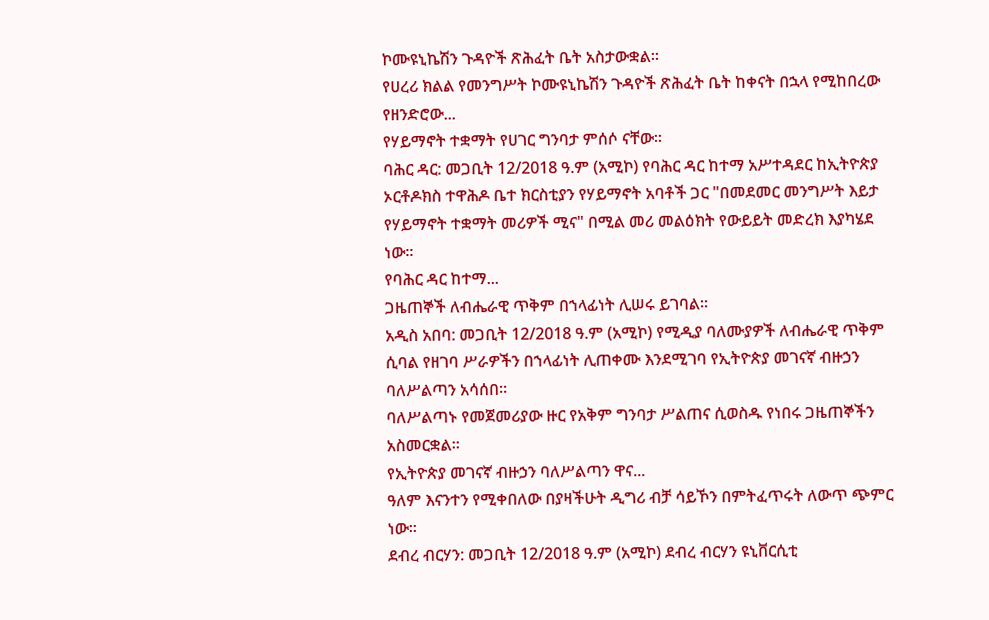ኮሙዩኒኬሽን ጉዳዮች ጽሕፈት ቤት አስታውቋል።
የሀረሪ ክልል የመንግሥት ኮሙዩኒኬሽን ጉዳዮች ጽሕፈት ቤት ከቀናት በኋላ የሚከበረው የዘንድሮው...
የሃይማኖት ተቋማት የሀገር ግንባታ ምሰሶ ናቸው።
ባሕር ዳር: መጋቢት 12/2018 ዓ.ም (አሚኮ) የባሕር ዳር ከተማ አሥተዳደር ከኢትዮጵያ ኦርቶዶክስ ተዋሕዶ ቤተ ክርስቲያን የሃይማኖት አባቶች ጋር "በመደመር መንግሥት እይታ የሃይማኖት ተቋማት መሪዎች ሚና" በሚል መሪ መልዕክት የውይይት መድረክ እያካሄደ ነው።
የባሕር ዳር ከተማ...
ጋዜጠኞች ለብሔራዊ ጥቅም በኀላፊነት ሊሠሩ ይገባል።
አዲስ አበባ: መጋቢት 12/2018 ዓ.ም (አሚኮ) የሚዲያ ባለሙያዎች ለብሔራዊ ጥቅም ሲባል የዘገባ ሥራዎችን በኀላፊነት ሊጠቀሙ እንደሚገባ የኢትዮጵያ መገናኛ ብዙኃን ባለሥልጣን አሳሰበ።
ባለሥልጣኑ የመጀመሪያው ዙር የአቅም ግንባታ ሥልጠና ሲወስዱ የነበሩ ጋዜጠኞችን አስመርቋል።
የኢትዮጵያ መገናኛ ብዙኃን ባለሥልጣን ዋና...
ዓለም እናንተን የሚቀበለው በያዛችሁት ዲግሪ ብቻ ሳይኾን በምትፈጥሩት ለውጥ ጭምር ነው።
ደብረ ብርሃን: መጋቢት 12/2018 ዓ.ም (አሚኮ) ደብረ ብርሃን ዩኒቨርሲቲ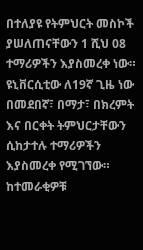በተለያዩ የትምህርት መስኮች ያሠለጠናቸውን 1 ሺህ 08 ተማሪዎችን እያስመረቀ ነው።
ዩኒቨርሲቲው ለ19ኛ ጊዜ ነው በመደበኛ፣ በማታ፣ በክረምት እና በርቀት ትምህርታቸውን ሲከታተሉ ተማሪዎችን እያስመረቀ የሚገኘው።
ከተመራቂዎቹ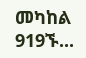መካከል 919ኙ...